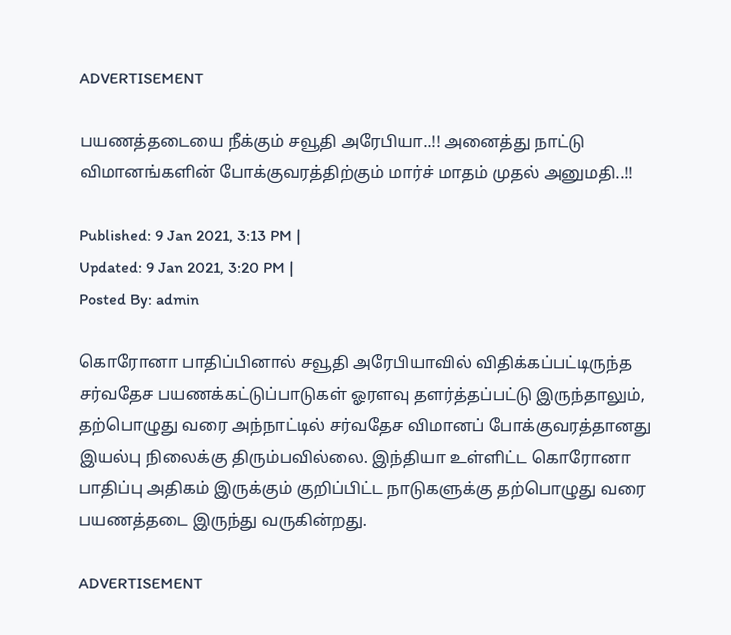ADVERTISEMENT

பயணத்தடையை நீக்கும் சவூதி அரேபியா..!! அனைத்து நாட்டு விமானங்களின் போக்குவரத்திற்கும் மார்ச் மாதம் முதல் அனுமதி..!!

Published: 9 Jan 2021, 3:13 PM |
Updated: 9 Jan 2021, 3:20 PM |
Posted By: admin

கொரோனா பாதிப்பினால் சவூதி அரேபியாவில் விதிக்கப்பட்டிருந்த சர்வதேச பயணக்கட்டுப்பாடுகள் ஓரளவு தளர்த்தப்பட்டு இருந்தாலும், தற்பொழுது வரை அந்நாட்டில் சர்வதேச விமானப் போக்குவரத்தானது இயல்பு நிலைக்கு திரும்பவில்லை. இந்தியா உள்ளிட்ட கொரோனா பாதிப்பு அதிகம் இருக்கும் குறிப்பிட்ட நாடுகளுக்கு தற்பொழுது வரை பயணத்தடை இருந்து வருகின்றது.

ADVERTISEMENT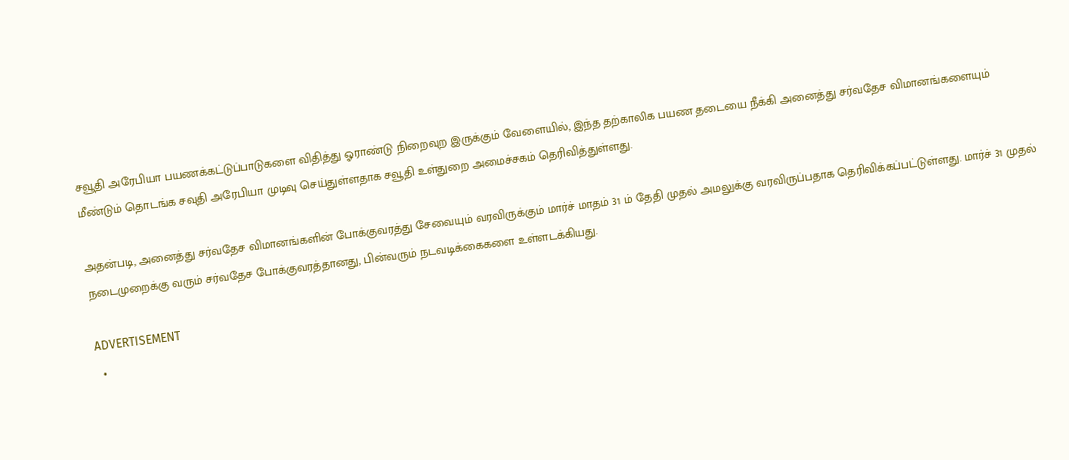சவூதி அரேபியா பயணக்கட்டுப்பாடுகளை விதித்து ஓராண்டு நிறைவுற இருக்கும் வேளையில், இந்த தற்காலிக பயண தடையை நீக்கி அனைத்து சர்வதேச விமானங்களையும் மீண்டும் தொடங்க சவுதி அரேபியா முடிவு செய்துள்ளதாக சவூதி உள்துறை அமைச்சகம் தெரிவித்துள்ளது.

அதன்படி, அனைத்து சர்வதேச விமானங்களின் போக்குவரத்து சேவையும் வரவிருக்கும் மார்ச் மாதம் 31 ம் தேதி முதல் அமலுக்கு வரவிருப்பதாக தெரிவிக்கப்பட்டுள்ளது. மார்ச் 31 முதல் நடைமுறைக்கு வரும் சர்வதேச போக்குவரத்தானது, பின்வரும் நடவடிக்கைகளை உள்ளடக்கியது.

ADVERTISEMENT
  •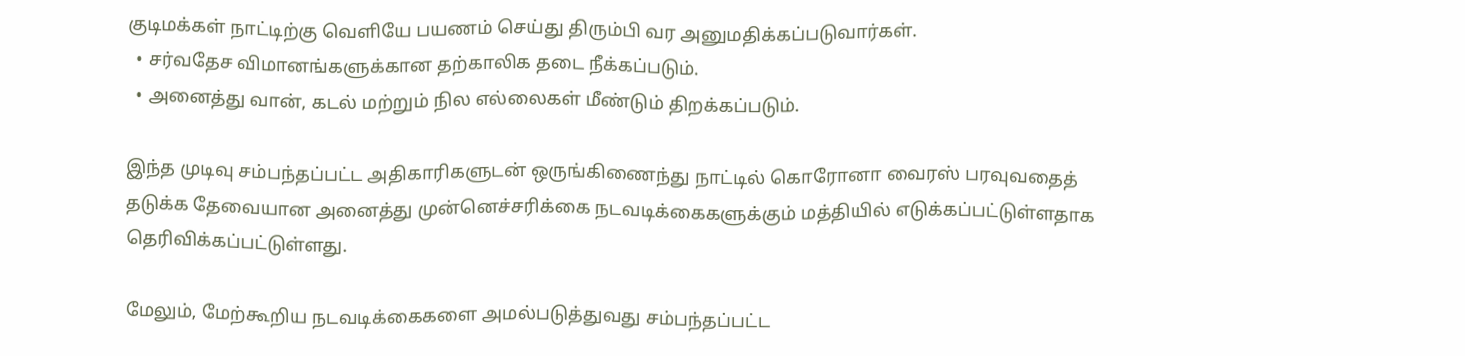குடிமக்கள் நாட்டிற்கு வெளியே பயணம் செய்து திரும்பி வர அனுமதிக்கப்படுவார்கள்.
  • சர்வதேச விமானங்களுக்கான தற்காலிக தடை நீக்கப்படும்.
  • அனைத்து வான், கடல் மற்றும் நில எல்லைகள் மீண்டும் திறக்கப்படும்.

இந்த முடிவு சம்பந்தப்பட்ட அதிகாரிகளுடன் ஒருங்கிணைந்து நாட்டில் கொரோனா வைரஸ் பரவுவதைத் தடுக்க தேவையான அனைத்து முன்னெச்சரிக்கை நடவடிக்கைகளுக்கும் மத்தியில் எடுக்கப்பட்டுள்ளதாக தெரிவிக்கப்பட்டுள்ளது.

மேலும், மேற்கூறிய நடவடிக்கைகளை அமல்படுத்துவது சம்பந்தப்பட்ட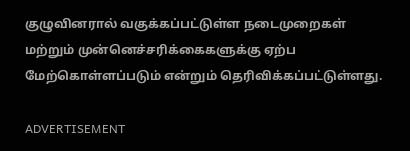குழுவினரால் வகுக்கப்பட்டுள்ள நடைமுறைகள் மற்றும் முன்னெச்சரிக்கைகளுக்கு ஏற்ப மேற்கொள்ளப்படும் என்றும் தெரிவிக்கப்பட்டுள்ளது.

ADVERTISEMENT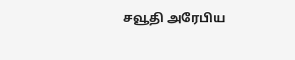சவூதி அரேபிய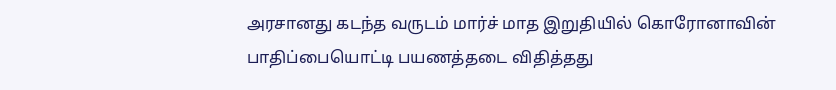அரசானது கடந்த வருடம் மார்ச் மாத இறுதியில் கொரோனாவின் பாதிப்பையொட்டி பயணத்தடை விதித்தது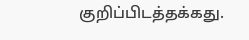குறிப்பிடத்தக்கது.